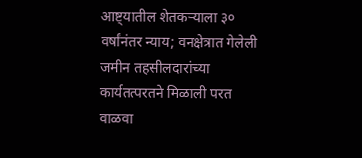आष्ट्यातील शेतकऱ्याला ३० वर्षांनंतर न्याय; वनक्षेत्रात गेलेली जमीन तहसीलदारांच्या कार्यतत्परतने मिळाली परत
वाळवा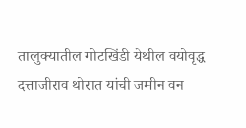तालुक्यातील गोटखिंडी येथील वयोवृद्ध दत्ताजीराव थोरात यांची जमीन वन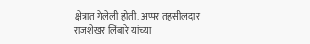क्षेत्रात गेलेली होती. अप्पर तहसीलदार राजशेखर लिंबारे यांच्या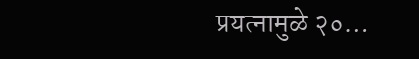प्रयत्नामुळे २०…